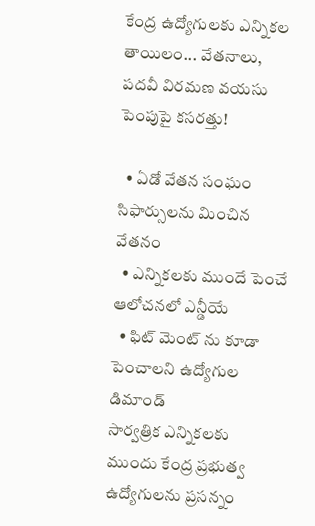కేంద్ర ఉద్యోగులకు ఎన్నికల తాయిలం... వేతనాలు, పదవీ విరమణ వయసు పెంపుపై కసరత్తు!

  • ఏడో వేతన సంఘం సిఫార్సులను మించిన వేతనం
  • ఎన్నికలకు ముందే పెంచే ఆలోచనలో ఎన్డీయే
  • ఫిట్ మెంట్ ను కూడా పెంచాలని ఉద్యోగుల డిమాండ్
సార్వత్రిక ఎన్నికలకు ముందు కేంద్ర ప్రభుత్వ ఉద్యోగులను ప్రసన్నం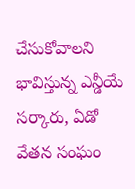చేసుకోవాలని భావిస్తున్న ఎన్డీయే సర్కారు, ఏడో వేతన సంఘం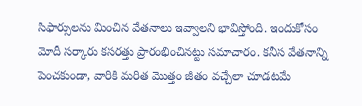సిఫార్సులను మించిన వేతనాలు ఇవ్వాలని భావిస్తోంది. ఇందుకోసం మోదీ సర్కారు కసరత్తు ప్రారంభించినట్టు సమాచారం. కనీస వేతనాన్ని పెంచకుండా, వారికి మరిత మొత్తం జీతం వచ్చేలా చూడటమే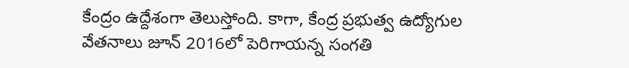కేంద్రం ఉద్దేశంగా తెలుస్తోంది. కాగా, కేంద్ర ప్రభుత్వ ఉద్యోగుల వేతనాలు జూన్ 2016లో పెరిగాయన్న సంగతి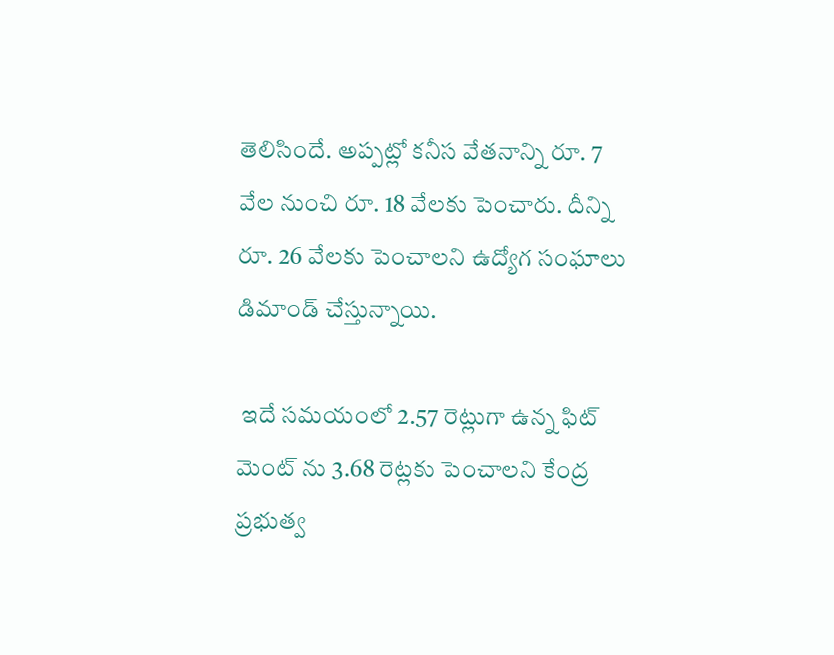తెలిసిందే. అప్పట్లో కనీస వేతనాన్ని రూ. 7 వేల నుంచి రూ. 18 వేలకు పెంచారు. దీన్ని రూ. 26 వేలకు పెంచాలని ఉద్యోగ సంఘాలు డిమాండ్ చేస్తున్నాయి.

 ఇదే సమయంలో 2.57 రెట్లుగా ఉన్న ఫిట్ మెంట్ ను 3.68 రెట్లకు పెంచాలని కేంద్ర ప్రభుత్వ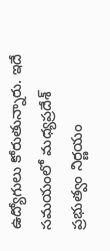ఉద్యోగులు కోరుతున్నారు. ఇదే సమయంలో మధ్యప్రదేశ్ ప్రభుత్వం నిర్ణయం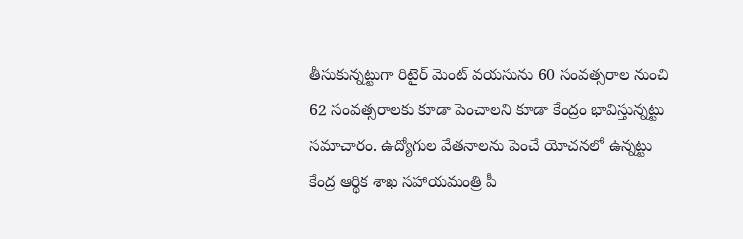తీసుకున్నట్టుగా రిటైర్ మెంట్ వయసును 60 సంవత్సరాల నుంచి 62 సంవత్సరాలకు కూడా పెంచాలని కూడా కేంద్రం భావిస్తున్నట్టు సమాచారం. ఉద్యోగుల వేతనాలను పెంచే యోచనలో ఉన్నట్టు కేంద్ర ఆర్థిక శాఖ సహాయమంత్రి పీ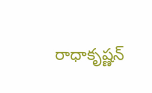రాధాకృష్ణన్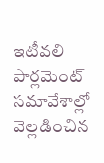ఇటీవలి పార్లమెంట్ సమావేశాల్లో వెల్లడించిన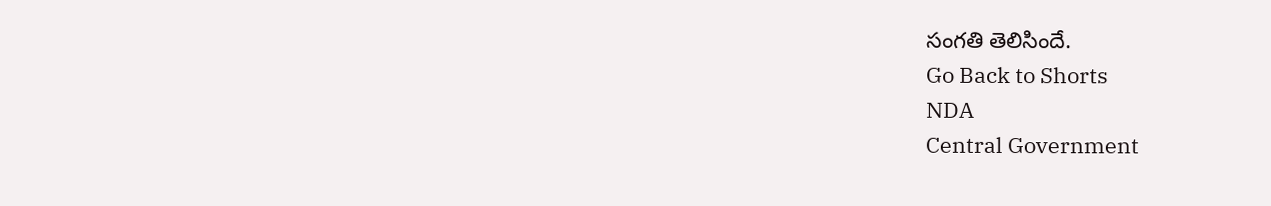సంగతి తెలిసిందే.
Go Back to Shorts
NDA
Central Government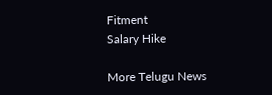Fitment
Salary Hike

More Telugu News